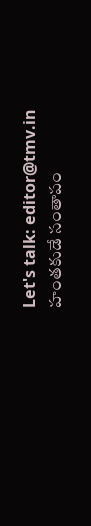Let's talk: editor@tmv.in
హంతకుడే సంతాపం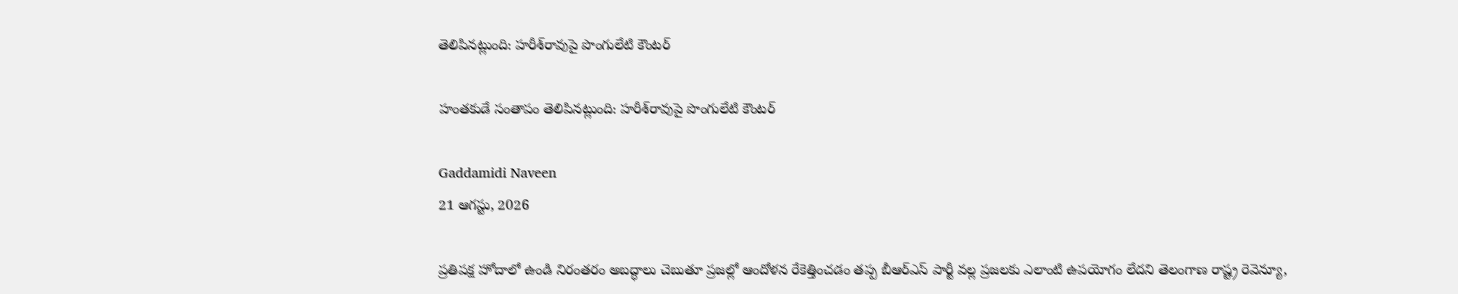తెలిపినట్లుంది: హరీశ్‌రావుపై పొంగులేటి కౌంటర్

హంతకుడే సంతాపం తెలిపినట్లుంది: హరీశ్‌రావుపై పొంగులేటి కౌంటర్

Gaddamidi Naveen
21 ఆగస్టు, 2026

ప్రతిపక్ష హోదాలో ఉండి నిరంతరం అబద్ధాలు చెబుతూ ప్రజల్లో ఆందోళన రేకెత్తించడం తప్ప బీఆర్ఎస్ పార్టీ వల్ల ప్రజలకు ఎలాంటి ఉపయోగం లేదని తెలంగాణ రాష్ట్ర రెవెన్యూ,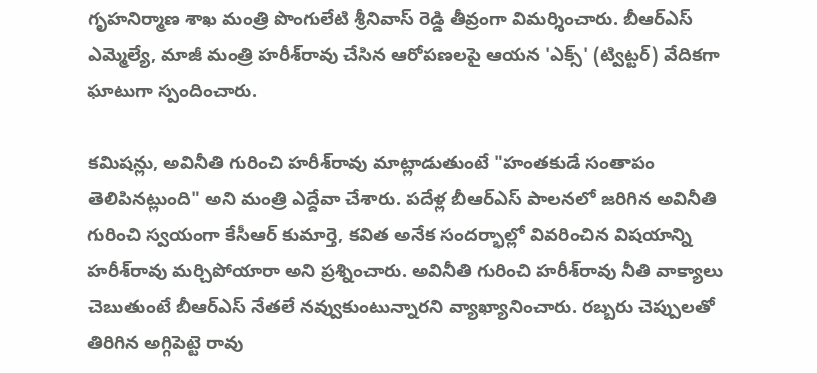గృహనిర్మాణ శాఖ మంత్రి పొంగులేటి శ్రీనివాస్ రెడ్డి తీవ్రంగా విమర్శించారు. బీఆర్ఎస్ ఎమ్మెల్యే, మాజీ మంత్రి హరీశ్‌రావు చేసిన ఆరోపణలపై ఆయన 'ఎక్స్' (ట్విట్టర్) వేదికగా ఘాటుగా స్పందించారు.

కమిషన్లు, అవినీతి గురించి హరీశ్‌రావు మాట్లాడుతుంటే "హంతకుడే సంతాపం తెలిపినట్లుంది" అని మంత్రి ఎద్దేవా చేశారు. పదేళ్ల బీఆర్ఎస్ పాలనలో జరిగిన అవినీతి గురించి స్వయంగా కేసీఆర్ కుమార్తె, కవిత అనేక సందర్భాల్లో వివరించిన విషయాన్ని హరీశ్‌రావు మర్చిపోయారా అని ప్రశ్నించారు. అవినీతి గురించి హరీశ్‌రావు నీతి వాక్యాలు చెబుతుంటే బీఆర్ఎస్ నేతలే నవ్వుకుంటున్నారని వ్యాఖ్యానించారు. రబ్బరు చెప్పులతో తిరిగిన అగ్గిపెట్టె రావు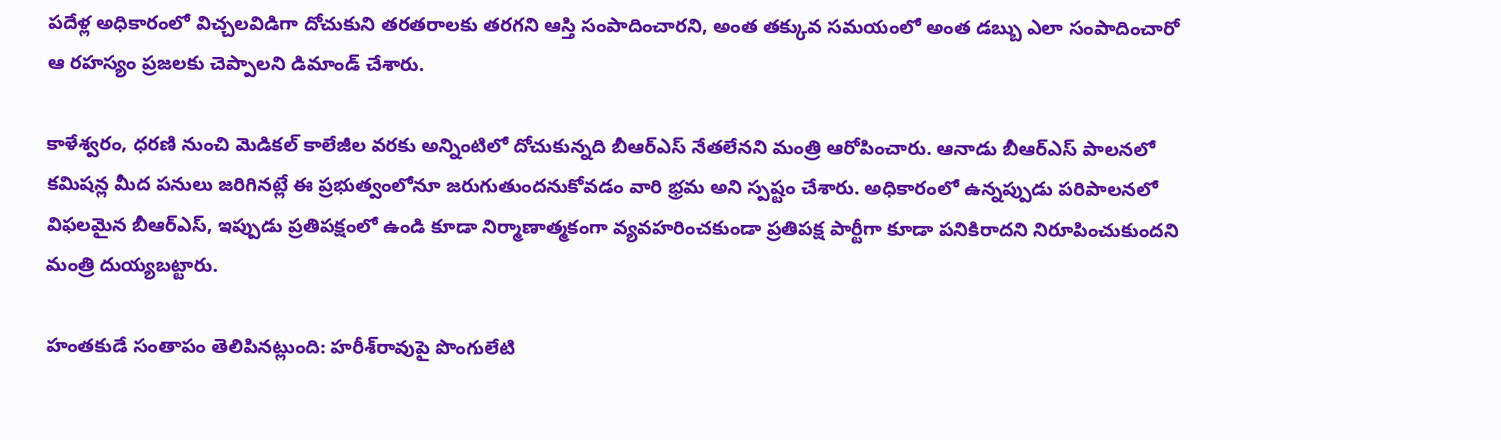పదేళ్ల అధికారంలో విచ్చలవిడిగా దోచుకుని తరతరాలకు తరగని ఆస్తి సంపాదించారని, అంత తక్కువ సమయంలో అంత డబ్బు ఎలా సంపాదించారో ఆ రహస్యం ప్రజలకు చెప్పాలని డిమాండ్ చేశారు.

కాళేశ్వరం, ధరణి నుంచి మెడికల్ కాలేజీల వరకు అన్నింటిలో దోచుకున్నది బీఆర్ఎస్ నేతలేనని మంత్రి ఆరోపించారు. ఆనాడు బీఆర్ఎస్ పాలనలో కమిషన్ల మీద పనులు జరిగినట్లే ఈ ప్రభుత్వంలోనూ జరుగుతుందనుకోవడం వారి భ్రమ అని స్పష్టం చేశారు. అధికారంలో ఉన్నప్పుడు పరిపాలనలో విఫలమైన బీఆర్ఎస్, ఇప్పుడు ప్రతిపక్షంలో ఉండి కూడా నిర్మాణాత్మకంగా వ్యవహరించకుండా ప్రతిపక్ష పార్టీగా కూడా పనికిరాదని నిరూపించుకుందని మంత్రి దుయ్యబట్టారు.

హంతకుడే సంతాపం తెలిపినట్లుంది: హరీశ్‌రావుపై పొంగులేటి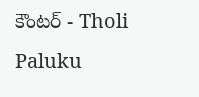కౌంటర్ - Tholi Paluku